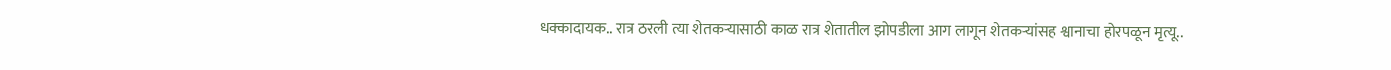धक्कादायक.. रात्र ठरली त्या शेतकऱ्यासाठी काळ रात्र शेतातील झोपडीला आग लागून शेतकऱ्यांसह श्वानाचा होरपळून मृत्यू..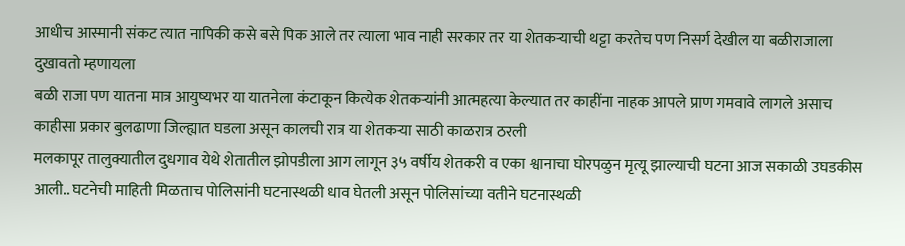आधीच आस्मानी संकट त्यात नापिकी कसे बसे पिक आले तर त्याला भाव नाही सरकार तर या शेतकऱ्याची थट्टा करतेच पण निसर्ग देखील या बळीराजाला दुखावतो म्हणायला
बळी राजा पण यातना मात्र आयुष्यभर या यातनेला कंटाकून कित्येक शेतकऱ्यांनी आत्महत्या केल्यात तर काहींना नाहक आपले प्राण गमवावे लागले असाच काहीसा प्रकार बुलढाणा जिल्ह्यात घडला असून कालची रात्र या शेतकऱ्या साठी काळरात्र ठरली
मलकापूर तालुक्यातील दुधगाव येथे शेतातील झोपडीला आग लागून ३५ वर्षीय शेतकरी व एका श्वानाचा घोरपळुन मृत्यू झाल्याची घटना आज सकाळी उघडकीस आली.. घटनेची माहिती मिळताच पोलिसांनी घटनास्थळी धाव घेतली असून पोलिसांच्या वतीने घटनास्थळी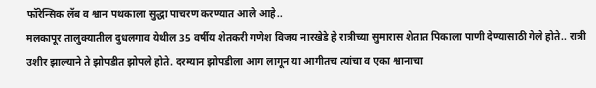फॉरेन्सिक लॅब व श्वान पथकाला सुद्धा पाचरण करण्यात आले आहे..
मलकापूर तालुक्यातील दुधलगाव येथील 35 वर्षीय शेतकरी गणेश विजय नारखेडे हे रात्रीच्या सुमारास शेतात पिकाला पाणी देण्यासाठी गेले होते.. रात्री उशीर झाल्याने ते झोपडीत झोपले होते. दरम्यान झोपडीला आग लागून या आगीतच त्यांचा व एका श्वानाचा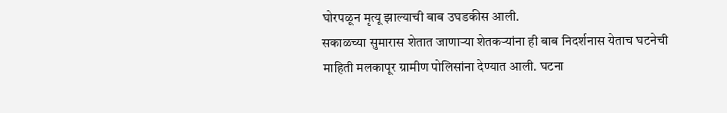घोरपळून मृत्यू झाल्याची बाब उघडकीस आली.
सकाळच्या सुमारास शेतात जाणाऱ्या शेतकऱ्यांना ही बाब निदर्शनास येताच घटनेची माहिती मलकापूर ग्रामीण पोलिसांना देण्यात आली. घटना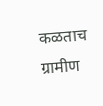कळताच ग्रामीण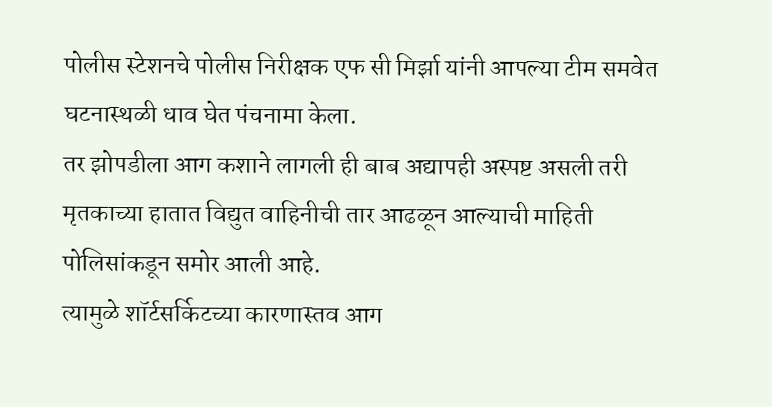पोलीस स्टेशनचे पोलीस निरीक्षक एफ सी मिर्झा यांनी आपल्या टीम समवेत घटनास्थळी धाव घेत पंचनामा केला.
तर झोपडीला आग कशाने लागली ही बाब अद्यापही अस्पष्ट असली तरी मृतकाच्या हातात विद्युत वाहिनीची तार आढळून आल्याची माहिती पोलिसांकडून समोर आली आहे.
त्यामुळे शॉर्टसर्किटच्या कारणास्तव आग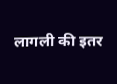लागली की इतर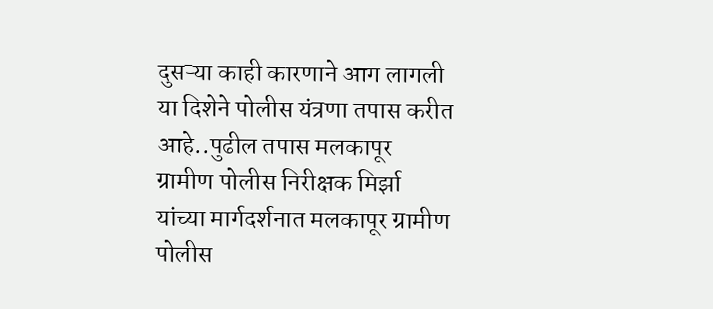दुसऱ्या काही कारणाने आग लागली या दिशेने पोलीस यंत्रणा तपास करीत आहे..पुढील तपास मलकापूर ग्रामीण पोलीस निरीक्षक मिर्झा यांच्या मार्गदर्शनात मलकापूर ग्रामीण पोलीस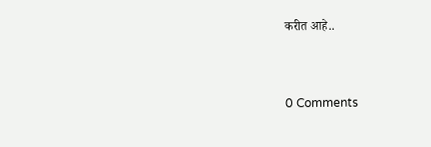करीत आहे..


0 Comments